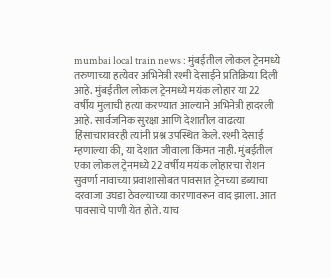mumbai local train news : मुंबईतील लोकल ट्रेनमध्ये तरुणाच्या हत्येवर अभिनेत्री रश्मी देसाईने प्रतिक्रिया दिली आहे. मुंबईतील लोकल ट्रेनमध्ये मयंक लोहार या 22 वर्षीय मुलाची हत्या करण्यात आल्याने अभिनेत्री हादरली आहे. सार्वजनिक सुरक्षा आणि देशातील वाढत्या हिंसाचारावरही त्यांनी प्रश्न उपस्थित केले. रश्मी देसाई म्हणाल्या की, या देशात जीवाला किंमत नाही. मुंबईतील एका लोकल ट्रेनमध्ये 22 वर्षीय मयंक लोहारचा रोशन सुवर्णा नावाच्या प्रवाशासोबत पावसात ट्रेनच्या डब्याचा दरवाजा उघडा ठेवल्याच्या कारणावरून वाद झाला. आत पावसाचे पाणी येत होते. याच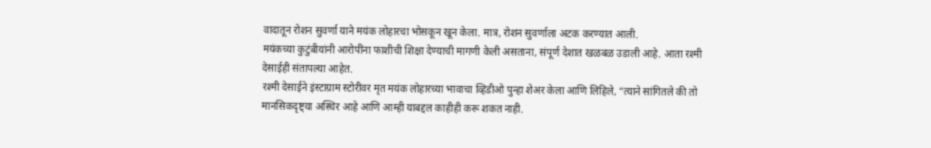वादातून रोशन सुवर्णा याने मयंक लोहारचा भोसकून खून केला. मात्र, रोशन सुवर्णाला अटक करण्यात आली.
मयंकच्या कुटुंबीयांनी आरोपींना फाशीची शिक्षा देण्याची मागणी केली असताना, संपूर्ण देशात खळबळ उडाली आहे. आता रश्मी देसाईही संतापल्या आहेत.
रश्मी देसाईने इंस्टाग्राम स्टोरीवर मृत मयंक लोहारच्या भावाचा व्हिडीओ पुन्हा शेअर केला आणि लिहिले, “त्याने सांगितले की तो मानसिकदृष्ट्या अस्थिर आहे आणि आम्ही याबद्दल काहीही करू शकत नाही.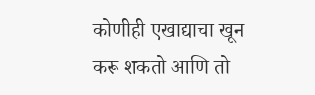कोणीही एखाद्याचा खून करू शकतो आणि तो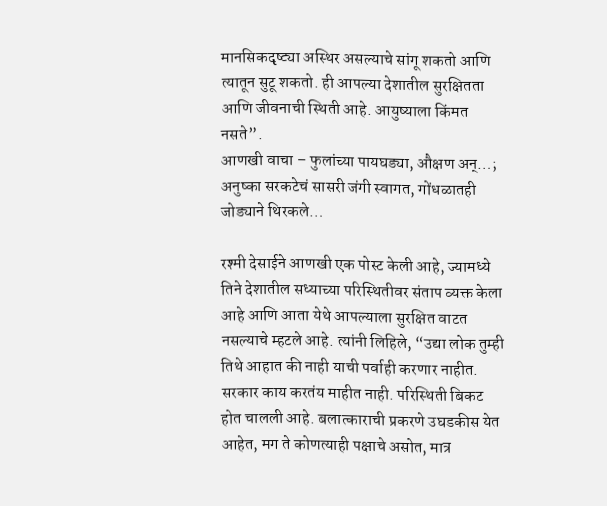मानसिकदृष्ट्या अस्थिर असल्याचे सांगू शकतो आणि त्यातून सुटू शकतो. ही आपल्या देशातील सुरक्षितता आणि जीवनाची स्थिती आहे. आयुष्याला किंमत नसते”.
आणखी वाचा – फुलांच्या पायघड्या, औक्षण अन्…; अनुष्का सरकटेचं सासरी जंगी स्वागत, गोंधळातही जोड्याने थिरकले…

रश्मी देसाईने आणखी एक पोस्ट केली आहे, ज्यामध्ये तिने देशातील सध्याच्या परिस्थितीवर संताप व्यक्त केला आहे आणि आता येथे आपल्याला सुरक्षित वाटत नसल्याचे म्हटले आहे. त्यांनी लिहिले, “उद्या लोक तुम्ही तिथे आहात की नाही याची पर्वाही करणार नाहीत. सरकार काय करतंय माहीत नाही. परिस्थिती बिकट होत चालली आहे. बलात्काराची प्रकरणे उघडकीस येत आहेत, मग ते कोणत्याही पक्षाचे असोत, मात्र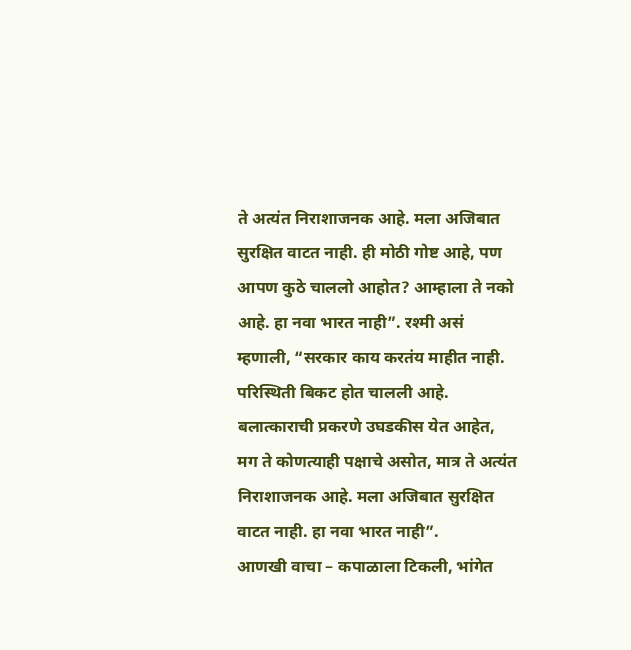ते अत्यंत निराशाजनक आहे. मला अजिबात सुरक्षित वाटत नाही. ही मोठी गोष्ट आहे, पण आपण कुठे चाललो आहोत? आम्हाला ते नको आहे. हा नवा भारत नाही”. रश्मी असं म्हणाली, “सरकार काय करतंय माहीत नाही. परिस्थिती बिकट होत चालली आहे. बलात्काराची प्रकरणे उघडकीस येत आहेत, मग ते कोणत्याही पक्षाचे असोत, मात्र ते अत्यंत निराशाजनक आहे. मला अजिबात सुरक्षित वाटत नाही. हा नवा भारत नाही”.
आणखी वाचा – कपाळाला टिकली, भांगेत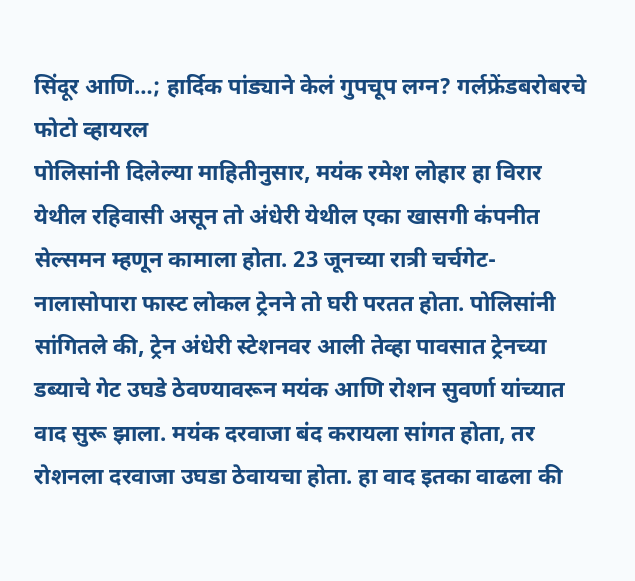सिंदूर आणि…; हार्दिक पांड्याने केलं गुपचूप लग्न? गर्लफ्रेंडबरोबरचे फोटो व्हायरल
पोलिसांनी दिलेल्या माहितीनुसार, मयंक रमेश लोहार हा विरार येथील रहिवासी असून तो अंधेरी येथील एका खासगी कंपनीत सेल्समन म्हणून कामाला होता. 23 जूनच्या रात्री चर्चगेट-नालासोपारा फास्ट लोकल ट्रेनने तो घरी परतत होता. पोलिसांनी सांगितले की, ट्रेन अंधेरी स्टेशनवर आली तेव्हा पावसात ट्रेनच्या डब्याचे गेट उघडे ठेवण्यावरून मयंक आणि रोशन सुवर्णा यांच्यात वाद सुरू झाला. मयंक दरवाजा बंद करायला सांगत होता, तर रोशनला दरवाजा उघडा ठेवायचा होता. हा वाद इतका वाढला की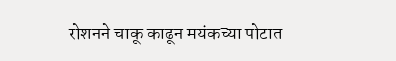रोशनने चाकू काढून मयंकच्या पोटात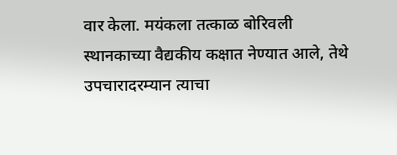वार केला. मयंकला तत्काळ बोरिवली स्थानकाच्या वैद्यकीय कक्षात नेण्यात आले, तेथे उपचारादरम्यान त्याचा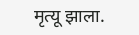मृत्यू झाला.